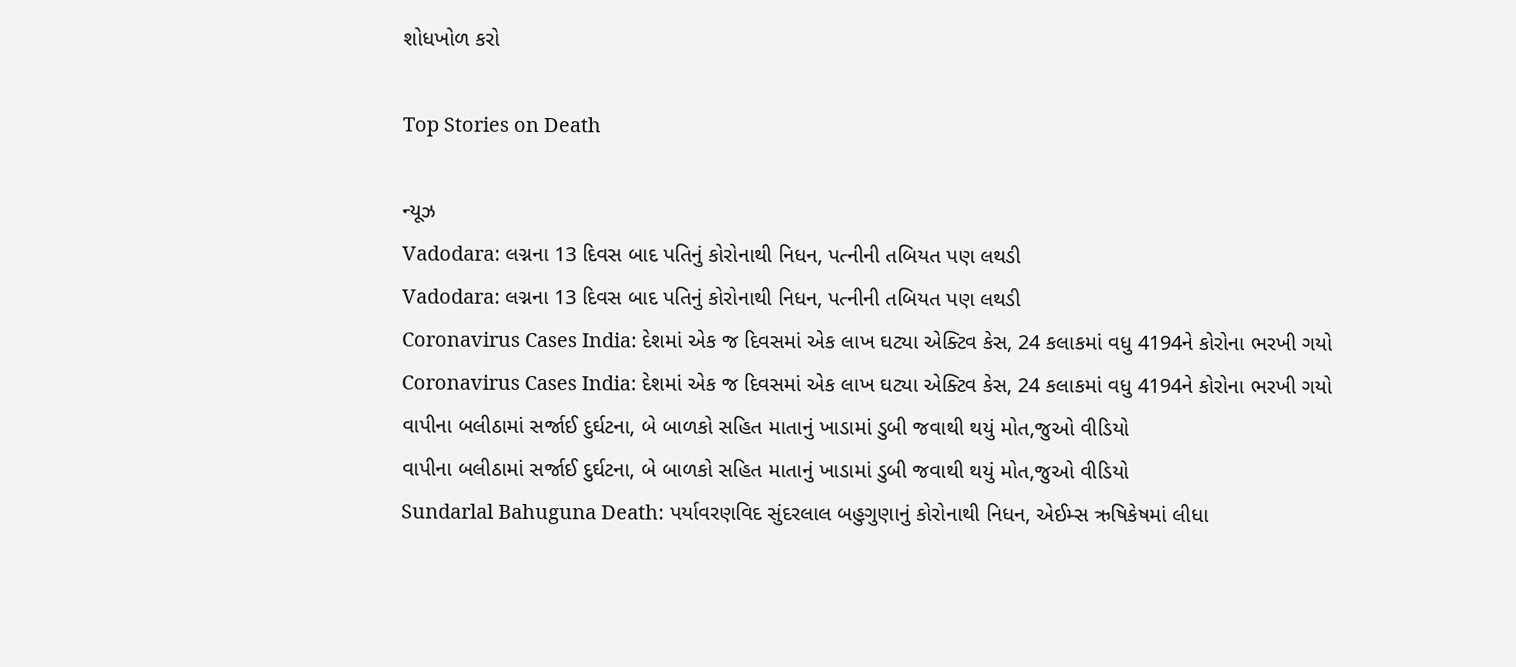શોધખોળ કરો

Top Stories on Death

ન્યૂઝ
Vadodara: લગ્નના 13 દિવસ બાદ પતિનું કોરોનાથી નિધન, પત્નીની તબિયત પણ લથડી
Vadodara: લગ્નના 13 દિવસ બાદ પતિનું કોરોનાથી નિધન, પત્નીની તબિયત પણ લથડી
Coronavirus Cases India: દેશમાં એક જ દિવસમાં એક લાખ ઘટ્યા એક્ટિવ કેસ, 24 કલાકમાં વધુ 4194ને કોરોના ભરખી ગયો
Coronavirus Cases India: દેશમાં એક જ દિવસમાં એક લાખ ઘટ્યા એક્ટિવ કેસ, 24 કલાકમાં વધુ 4194ને કોરોના ભરખી ગયો
વાપીના બલીઠામાં સર્જાઈ દુર્ઘટના, બે બાળકો સહિત માતાનું ખાડામાં ડુબી જવાથી થયું મોત,જુઓ વીડિયો
વાપીના બલીઠામાં સર્જાઈ દુર્ઘટના, બે બાળકો સહિત માતાનું ખાડામાં ડુબી જવાથી થયું મોત,જુઓ વીડિયો
Sundarlal Bahuguna Death: પર્યાવરણવિદ સુંદરલાલ બહુગુણાનું કોરોનાથી નિધન, એઈમ્સ ઋષિકેષમાં લીધા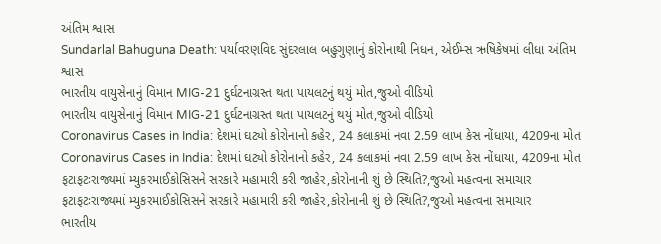અંતિમ શ્વાસ
Sundarlal Bahuguna Death: પર્યાવરણવિદ સુંદરલાલ બહુગુણાનું કોરોનાથી નિધન, એઈમ્સ ઋષિકેષમાં લીધા અંતિમ શ્વાસ
ભારતીય વાયુસેનાનું વિમાન MIG-21 દુર્ઘટનાગ્રસ્ત થતા પાયલટનું થયું મોત,જુઓ વીડિયો
ભારતીય વાયુસેનાનું વિમાન MIG-21 દુર્ઘટનાગ્રસ્ત થતા પાયલટનું થયું મોત,જુઓ વીડિયો
Coronavirus Cases in India: દેશમાં ઘટ્યો કોરોનાનો કહેર, 24 કલાકમાં નવા 2.59 લાખ કેસ નોંધાયા, 4209ના મોત
Coronavirus Cases in India: દેશમાં ઘટ્યો કોરોનાનો કહેર, 24 કલાકમાં નવા 2.59 લાખ કેસ નોંધાયા, 4209ના મોત
ફટાફટઃરાજ્યમાં મ્યુકરમાઈકોસિસને સરકારે મહામારી કરી જાહેર,કોરોનાની શું છે સ્થિતિ?,જુઓ મહત્વના સમાચાર
ફટાફટઃરાજ્યમાં મ્યુકરમાઈકોસિસને સરકારે મહામારી કરી જાહેર,કોરોનાની શું છે સ્થિતિ?,જુઓ મહત્વના સમાચાર
ભારતીય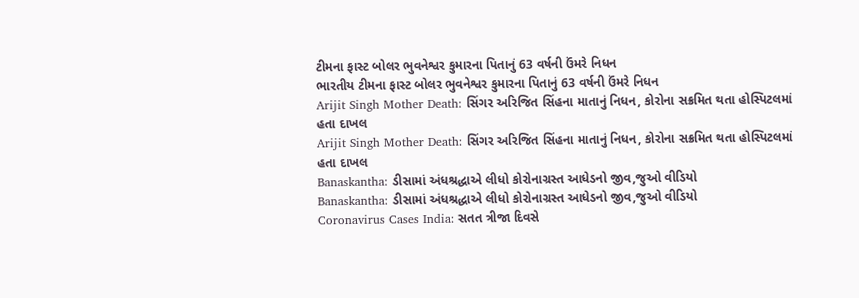ટીમના ફાસ્ટ બોલર ભુવનેશ્વર કુમારના પિતાનું 63 વર્ષની ઉંમરે નિધન
ભારતીય ટીમના ફાસ્ટ બોલર ભુવનેશ્વર કુમારના પિતાનું 63 વર્ષની ઉંમરે નિધન
Arijit Singh Mother Death: સિંગર અરિજિત સિંહના માતાનું નિધન, કોરોના સક્રમિત થતા હોસ્પિટલમાં હતા દાખલ
Arijit Singh Mother Death: સિંગર અરિજિત સિંહના માતાનું નિધન, કોરોના સક્રમિત થતા હોસ્પિટલમાં હતા દાખલ
Banaskantha: ડીસામાં અંધશ્રદ્ધાએ લીધો કોરોનાગ્રસ્ત આધેડનો જીવ,જુઓ વીડિયો
Banaskantha: ડીસામાં અંધશ્રદ્ધાએ લીધો કોરોનાગ્રસ્ત આધેડનો જીવ,જુઓ વીડિયો
Coronavirus Cases India: સતત ત્રીજા દિવસે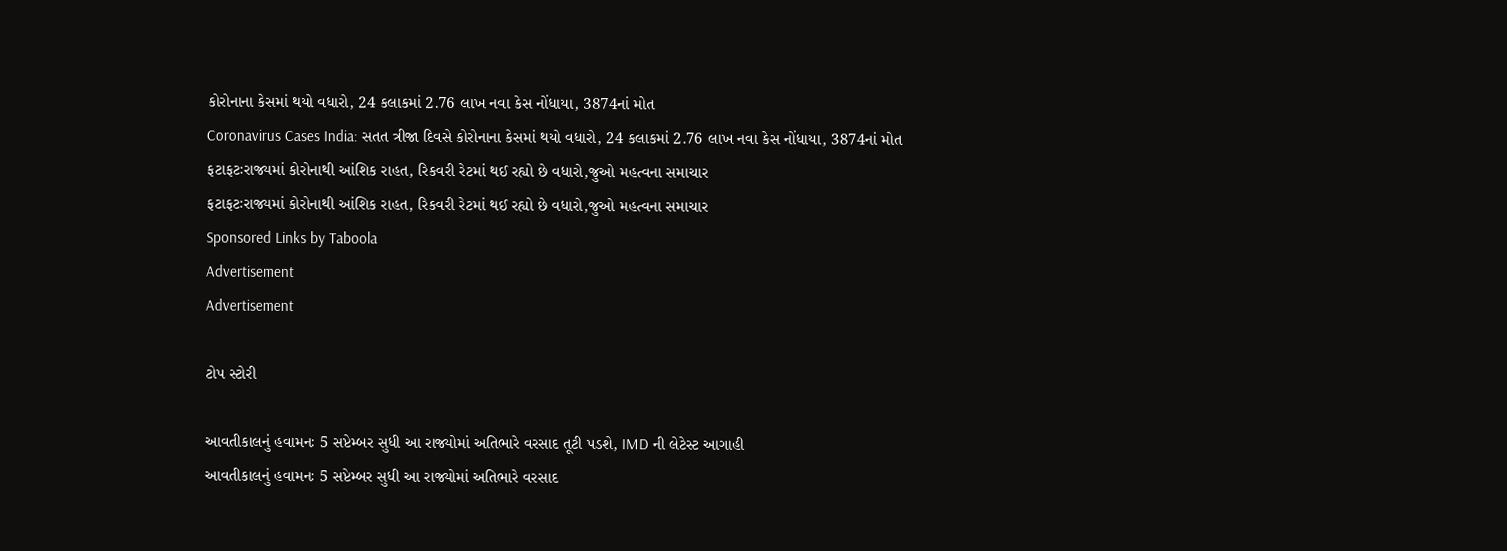કોરોનાના કેસમાં થયો વધારો, 24 કલાકમાં 2.76 લાખ નવા કેસ નોંધાયા, 3874નાં મોત
Coronavirus Cases India: સતત ત્રીજા દિવસે કોરોનાના કેસમાં થયો વધારો, 24 કલાકમાં 2.76 લાખ નવા કેસ નોંધાયા, 3874નાં મોત
ફટાફટઃરાજ્યમાં કોરોનાથી આંશિક રાહત, રિકવરી રેટમાં થઈ રહ્યો છે વધારો,જુઓ મહત્વના સમાચાર
ફટાફટઃરાજ્યમાં કોરોનાથી આંશિક રાહત, રિકવરી રેટમાં થઈ રહ્યો છે વધારો,જુઓ મહત્વના સમાચાર
Sponsored Links by Taboola
Advertisement
Advertisement

ટોપ સ્ટોરી

આવતીકાલનું હવામનઃ 5 સપ્ટેમ્બર સુધી આ રાજ્યોમાં અતિભારે વરસાદ તૂટી પડશે, IMD ની લેટેસ્ટ આગાહી
આવતીકાલનું હવામનઃ 5 સપ્ટેમ્બર સુધી આ રાજ્યોમાં અતિભારે વરસાદ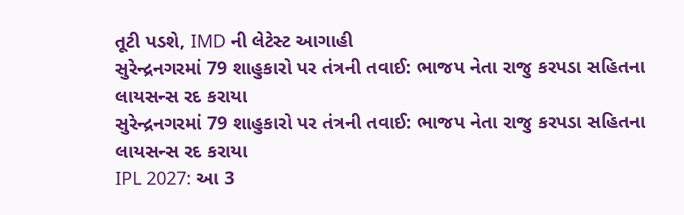તૂટી પડશે, IMD ની લેટેસ્ટ આગાહી
સુરેન્દ્રનગરમાં 79 શાહુકારો પર તંત્રની તવાઈ: ભાજપ નેતા રાજુ કરપડા સહિતના લાયસન્સ રદ કરાયા
સુરેન્દ્રનગરમાં 79 શાહુકારો પર તંત્રની તવાઈ: ભાજપ નેતા રાજુ કરપડા સહિતના લાયસન્સ રદ કરાયા
IPL 2027: આ 3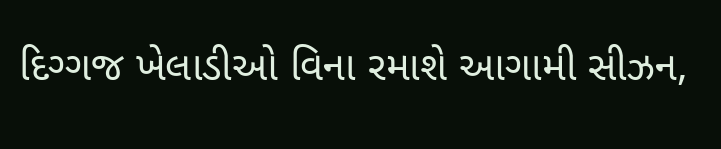દિગ્ગજ ખેલાડીઓ વિના રમાશે આગામી સીઝન,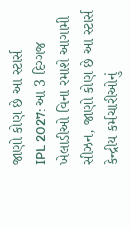જાણો કોણ છે આ સ્ટાર્સ
IPL 2027: આ 3 દિગ્ગજ ખેલાડીઓ વિના રમાશે આગામી સીઝન, જાણો કોણ છે આ સ્ટાર્સ
કેન્દ્રીય કર્મચારીઓનું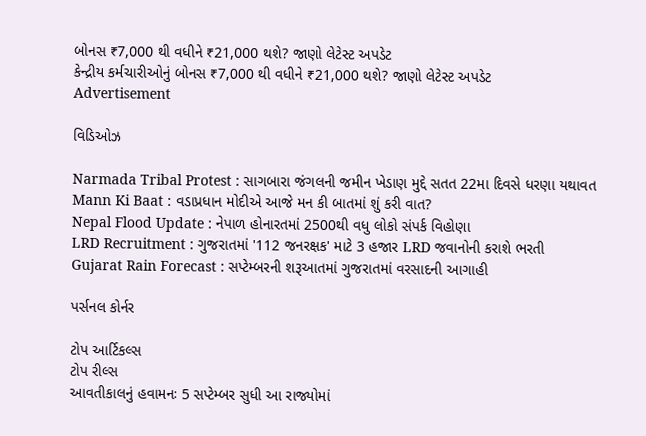બોનસ ₹7,000 થી વધીને ₹21,000 થશે? જાણો લેટેસ્ટ અપડેટ
કેન્દ્રીય કર્મચારીઓનું બોનસ ₹7,000 થી વધીને ₹21,000 થશે? જાણો લેટેસ્ટ અપડેટ
Advertisement

વિડિઓઝ

Narmada Tribal Protest : સાગબારા જંગલની જમીન ખેડાણ મુદ્દે સતત 22મા દિવસે ધરણા યથાવત
Mann Ki Baat : વડાપ્રધાન મોદીએ આજે મન કી બાતમાં શું કરી વાત?
Nepal Flood Update : નેપાળ હોનારતમાં 2500થી વધુ લોકો સંપર્ક વિહોણા
LRD Recruitment : ગુજરાતમાં '112 જનરક્ષક' માટે 3 હજાર LRD જવાનોની કરાશે ભરતી
Gujarat Rain Forecast : સપ્ટેમ્બરની શરૂઆતમાં ગુજરાતમાં વરસાદની આગાહી

પર્સનલ કોર્નર

ટોપ આર્ટિકલ્સ
ટોપ રીલ્સ
આવતીકાલનું હવામનઃ 5 સપ્ટેમ્બર સુધી આ રાજ્યોમાં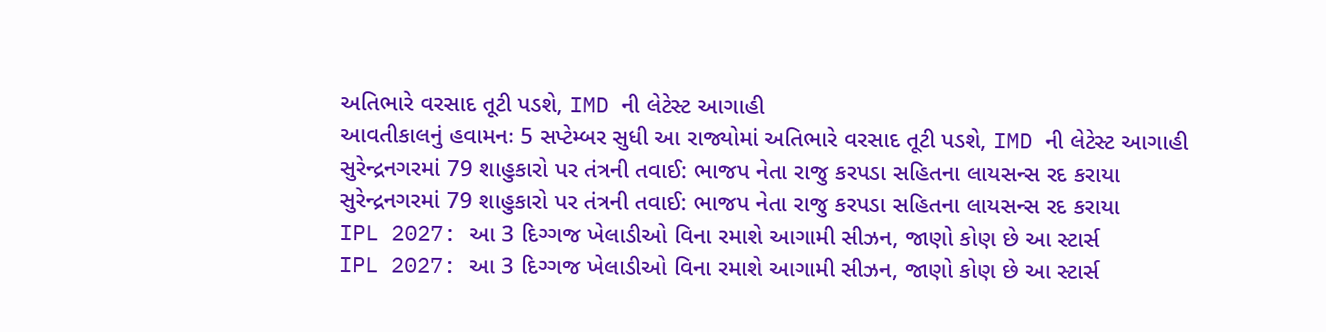અતિભારે વરસાદ તૂટી પડશે, IMD ની લેટેસ્ટ આગાહી
આવતીકાલનું હવામનઃ 5 સપ્ટેમ્બર સુધી આ રાજ્યોમાં અતિભારે વરસાદ તૂટી પડશે, IMD ની લેટેસ્ટ આગાહી
સુરેન્દ્રનગરમાં 79 શાહુકારો પર તંત્રની તવાઈ: ભાજપ નેતા રાજુ કરપડા સહિતના લાયસન્સ રદ કરાયા
સુરેન્દ્રનગરમાં 79 શાહુકારો પર તંત્રની તવાઈ: ભાજપ નેતા રાજુ કરપડા સહિતના લાયસન્સ રદ કરાયા
IPL 2027: આ 3 દિગ્ગજ ખેલાડીઓ વિના રમાશે આગામી સીઝન, જાણો કોણ છે આ સ્ટાર્સ
IPL 2027: આ 3 દિગ્ગજ ખેલાડીઓ વિના રમાશે આગામી સીઝન, જાણો કોણ છે આ સ્ટાર્સ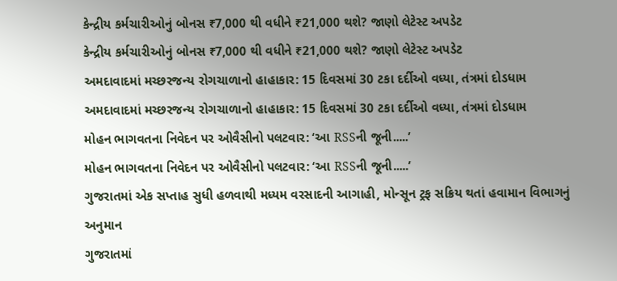કેન્દ્રીય કર્મચારીઓનું બોનસ ₹7,000 થી વધીને ₹21,000 થશે? જાણો લેટેસ્ટ અપડેટ
કેન્દ્રીય કર્મચારીઓનું બોનસ ₹7,000 થી વધીને ₹21,000 થશે? જાણો લેટેસ્ટ અપડેટ
અમદાવાદમાં મચ્છરજન્ય રોગચાળાનો હાહાકાર: 15 દિવસમાં 30 ટકા દર્દીઓ વધ્યા, તંત્રમાં દોડધામ
અમદાવાદમાં મચ્છરજન્ય રોગચાળાનો હાહાકાર: 15 દિવસમાં 30 ટકા દર્દીઓ વધ્યા, તંત્રમાં દોડધામ
મોહન ભાગવતના નિવેદન પર ઓવૈસીનો પલટવાર: ‘આ RSSની જૂની.....’
મોહન ભાગવતના નિવેદન પર ઓવૈસીનો પલટવાર: ‘આ RSSની જૂની.....’
ગુજરાતમાં એક સપ્તાહ સુધી હળવાથી મધ્યમ વરસાદની આગાહી, મોન્સૂન ટ્રફ સક્રિય થતાં હવામાન વિભાગનું અનુમાન
ગુજરાતમાં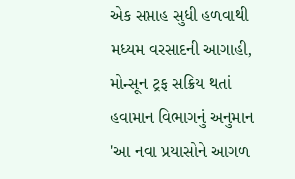એક સપ્તાહ સુધી હળવાથી મધ્યમ વરસાદની આગાહી, મોન્સૂન ટ્રફ સક્રિય થતાં હવામાન વિભાગનું અનુમાન
'આ નવા પ્રયાસોને આગળ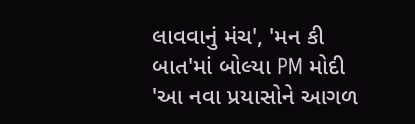લાવવાનું મંચ', 'મન કી બાત'માં બોલ્યા PM મોદી
'આ નવા પ્રયાસોને આગળ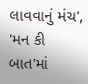લાવવાનું મંચ', 'મન કી બાત'માં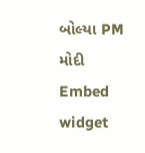બોલ્યા PM મોદી
Embed widget